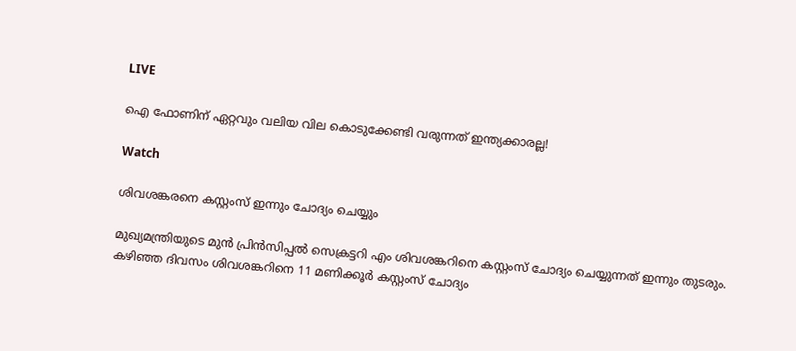LIVE

ഐ ഫോണിന് ഏറ്റവും വലിയ വില കൊടുക്കേണ്ടി വരുന്നത് ഇന്ത്യക്കാരല്ല!

Watch

ശിവശങ്കരനെ കസ്റ്റംസ് ഇന്നും ചോദ്യം ചെയ്യും

മുഖ്യമന്ത്രിയുടെ മുൻ പ്രിൻസിപ്പൽ സെക്രട്ടറി എം ശിവശങ്കറിനെ കസ്റ്റംസ് ചോദ്യം ചെയ്യുന്നത് ഇന്നും തുടരും. കഴിഞ്ഞ ദിവസം ശിവശങ്കറിനെ 11 മണിക്കൂർ കസ്റ്റംസ് ചോദ്യം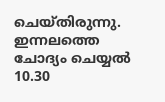ചെയ്തിരുന്നു. ഇന്നലത്തെ ചോദ്യം ചെയ്യൽ 10.30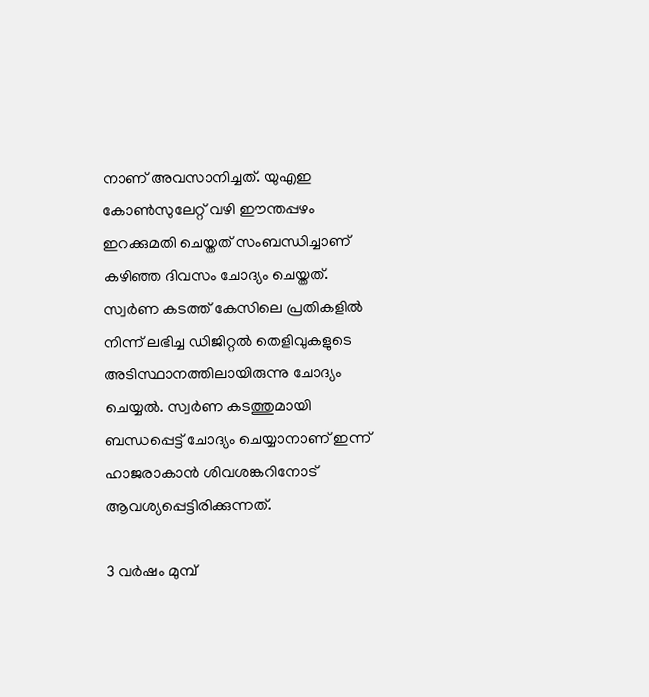നാണ് അവസാനിച്ചത്. യുഎഇ കോൺസുലേറ്റ് വഴി ഈന്തപ്പഴം ഇറക്കുമതി ചെയ്തത് സംബന്ധിച്ചാണ് കഴിഞ്ഞ ദിവസം ചോദ്യം ചെയ്തത്. സ്വർണ കടത്ത് കേസിലെ പ്രതികളിൽ നിന്ന് ലഭിച്ച ഡിജിറ്റൽ തെളിവുകളുടെ അടിസ്ഥാനത്തിലായിരുന്നു ചോദ്യം ചെയ്യൽ. സ്വർണ കടത്തുമായി ബന്ധപ്പെട്ട് ചോദ്യം ചെയ്യാനാണ് ഇന്ന് ഹാജരാകാൻ ശിവശങ്കറിനോട് ആവശ്യപ്പെട്ടിരിക്കുന്നത്.

3 വർഷം മുമ്പ്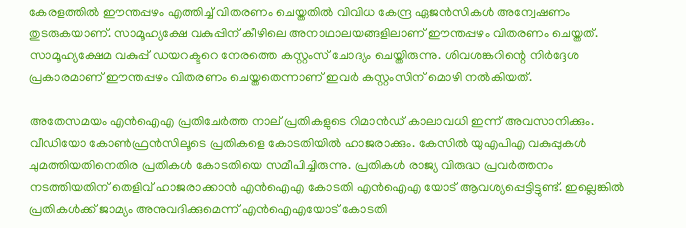കേരളത്തിൽ ഈന്തപ്പഴം എത്തിച്ച് വിതരണം ചെയ്തതിൽ വിവിധ കേന്ദ്ര ഏജൻസികൾ അന്വേഷണം തുടരുകയാണ്. സാമൂഹ്യക്ഷേ വകുപ്പിന് കീഴിലെ അനാഥാലയങ്ങളിലാണ് ഈന്തപ്പഴം വിതരണം ചെയ്തത്. സാമൂഹ്യക്ഷേമ വകുപ്പ് ഡയറക്ടറെ നേരത്തെ കസ്റ്റംസ് ചോദ്യം ചെയ്തിരുന്നു. ശിവശങ്കറിന്റെ നിർദ്ദേശ പ്രകാരമാണ് ഈന്തപ്പഴം വിതരണം ചെയ്തതെന്നാണ് ഇവർ കസ്റ്റംസിന് മൊഴി നൽകിയത്.

അതേസമയം എൻഐഎ പ്രതിചേർത്ത നാല് പ്രതികളുടെ റിമാൻഡ് കാലാവധി ഇന്ന് അവസാനിക്കും. വീഡിയോ കോൺഫ്രൻസിലൂടെ പ്രതികളെ കോടതിയിൽ ഹാജരാക്കും. കേസിൽ യുഎപിഎ വകുപ്പുകൾ ചുമത്തിയതിനെതിര പ്രതികൾ കോടതിയെ സമീപിച്ചിരുന്നു. പ്രതികൾ രാജ്യ വിരുദ്ധ പ്രവർത്തനം നടത്തിയതിന് തെളിവ് ഹാജരാക്കാൻ എൻഐഎ കോടതി എൻഐഎ യോട് ആവശ്യപ്പെട്ടിട്ടുണ്ട്. ഇല്ലെങ്കിൽ പ്രതികൾക്ക് ജാമ്യം അനുവദിക്കുമെന്ന് എൻഐഎയോട് കോടതി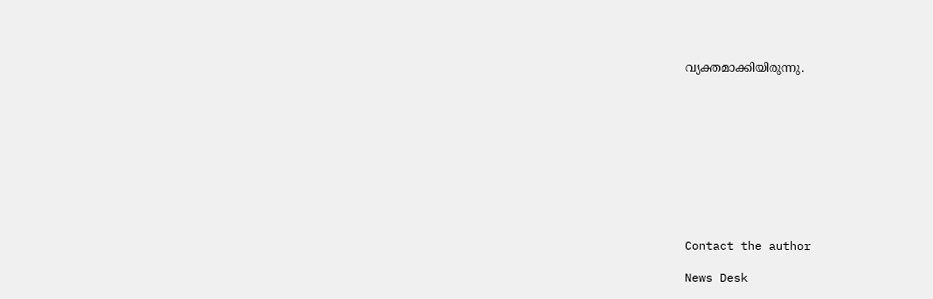വ്യക്തമാക്കിയിരുന്നു.










Contact the author

News Desk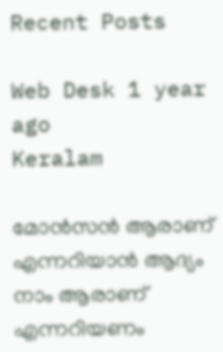Recent Posts

Web Desk 1 year ago
Keralam

മോന്‍സന്‍ ആരാണ് എന്നറിയാന്‍ ആദ്യം നാം ആരാണ് എന്നറിയണം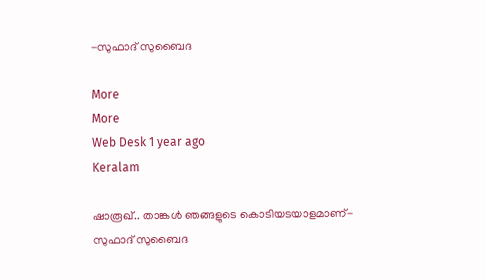-സുഫാദ് സുബൈദ

More
More
Web Desk 1 year ago
Keralam

ഷാരൂഖ്.. താങ്കള്‍ ഞങ്ങളുടെ കൊടിയടയാളമാണ്- സുഫാദ് സുബൈദ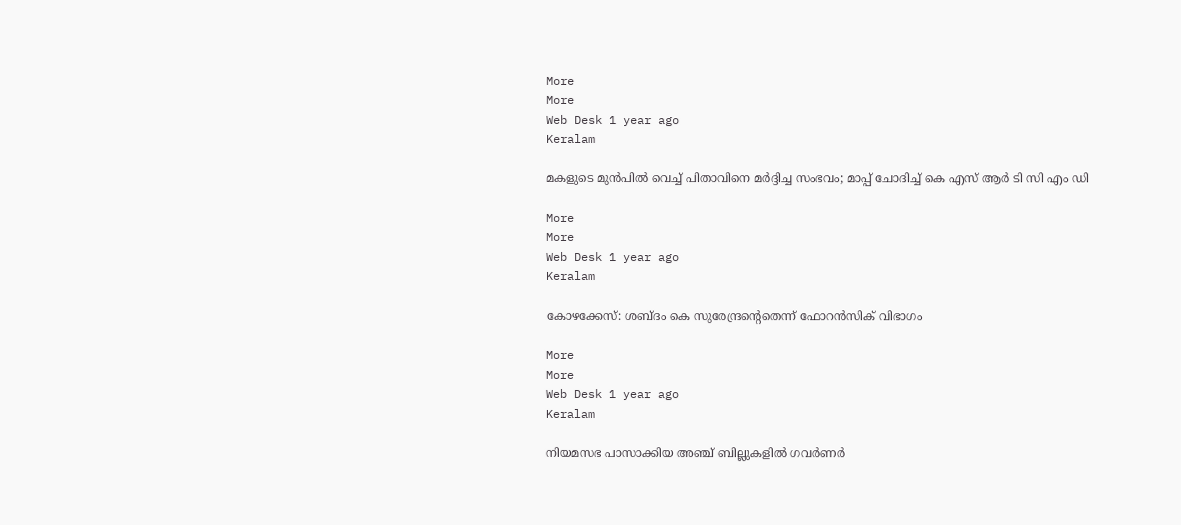More
More
Web Desk 1 year ago
Keralam

മകളുടെ മുന്‍പില്‍ വെച്ച് പിതാവിനെ മര്‍ദ്ദിച്ച സംഭവം; മാപ്പ് ചോദിച്ച് കെ എസ് ആര്‍ ടി സി എം ഡി

More
More
Web Desk 1 year ago
Keralam

കോഴക്കേസ്: ശബ്ദം കെ സുരേന്ദ്രന്‍റെതെന്ന് ഫോറന്‍സിക് വിഭാഗം

More
More
Web Desk 1 year ago
Keralam

നിയമസഭ പാസാക്കിയ അഞ്ച് ബില്ലുകളില്‍ ഗവര്‍ണര്‍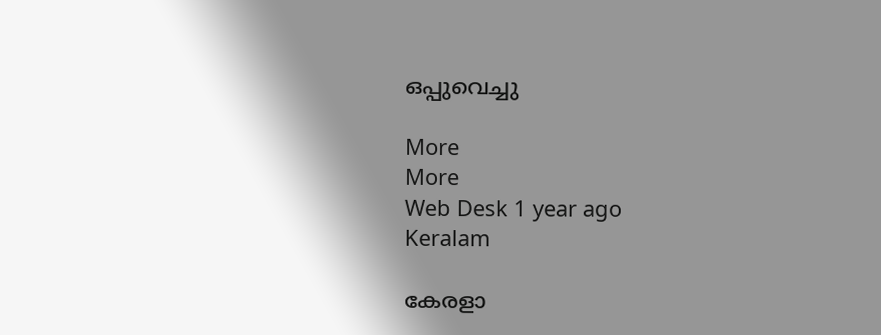ഒപ്പുവെച്ചു

More
More
Web Desk 1 year ago
Keralam

കേരളാ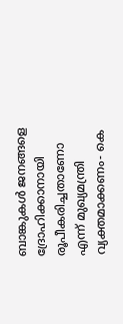ബാങ്കുകള്‍ ജനങ്ങളെ ദ്രോഹിക്കാനായി രൂപീകരിച്ചതാണോ എന്ന് മുഖ്യമന്ത്രി വ്യക്തമാക്കണം- കെ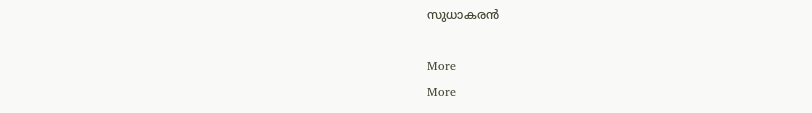സുധാകരന്‍

More
More